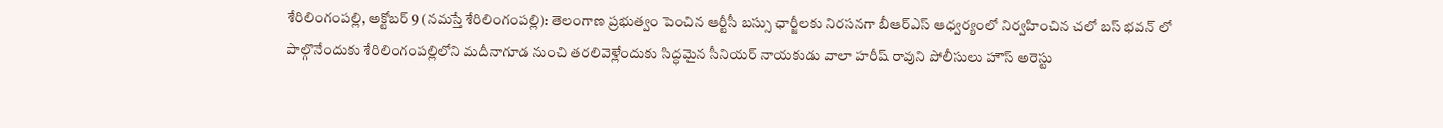శేరిలింగంపల్లి, అక్టోబర్ 9 (నమస్తే శేరిలింగంపల్లి): తెలంగాణ ప్రభుత్వం పెంచిన ఆర్టీసీ బస్సు ఛార్జీలకు నిరసనగా బీఆర్ఎస్ ఆధ్వర్యంలో నిర్వహించిన చలో బస్ భవన్ లో పాల్గొనేందుకు శేరిలింగంపల్లిలోని మదీనాగూడ నుంచి తరలివెళ్లేందుకు సిద్ధమైన సీనియర్ నాయకుడు వాలా హరీష్ రావుని పోలీసులు హౌస్ అరెస్టు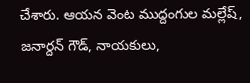చేశారు. ఆయన వెంట ముద్దంగుల మల్లేష్, జనార్దన్ గౌడ్, నాయకులు,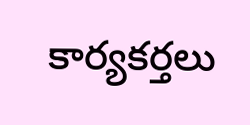కార్యకర్తలు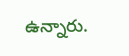ఉన్నారు.